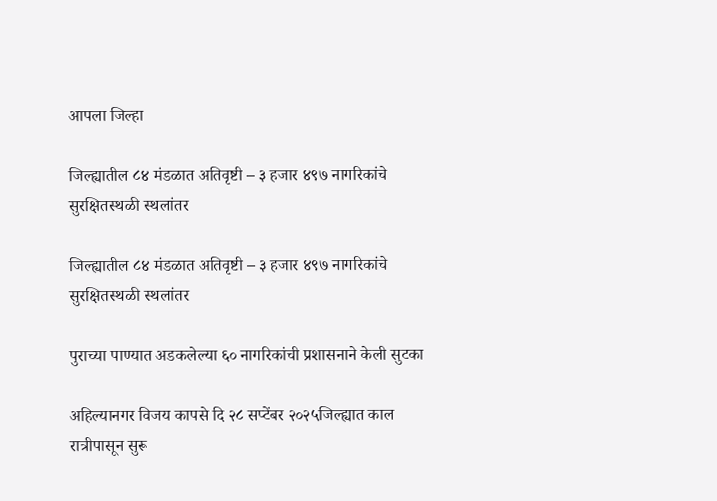आपला जिल्हा

जिल्ह्यातील ८४ मंडळात अतिवृष्टी – ३ हजार ४९७ नागरिकांचे सुरक्षितस्थळी स्थलांतर

जिल्ह्यातील ८४ मंडळात अतिवृष्टी – ३ हजार ४९७ नागरिकांचे सुरक्षितस्थळी स्थलांतर

पुराच्या पाण्यात अडकलेल्या ६० नागरिकांची प्रशासनाने केली सुटका

अहिल्यानगर विजय कापसे दि २८ सप्टेंबर २०२५जिल्ह्यात काल रात्रीपासून सुरू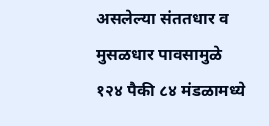असलेल्या संततधार व मुसळधार पावसामुळे १२४ पैकी ८४ मंडळामध्ये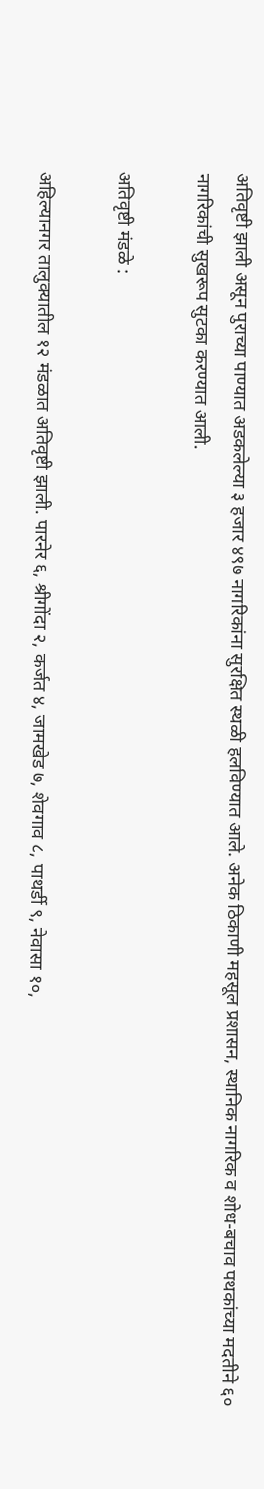अतिवृष्टी झाली असून पुराच्या पाण्यात अडकलेल्या ३ हजार ४९७ नागरिकांना सुरक्षित स्थळी हलविण्यात आले. अनेक ठिकाणी महसूल प्रशासन, स्थानिक नागरिक व शोध-बचाव पथकांच्या मदतीने ६० नागरिकांची सुखरूप सुटका करण्यात आली.

अतिवृष्टी मंडळे :

अहिल्यानगर तालुक्यातील १२ मंडळात अतिवृष्टी झाली. पारनेर ६, श्रीगोंदा २, कर्जत ४, जामखेड ७, शेवगाव ८, पाथर्डी ९, नेवासा १०,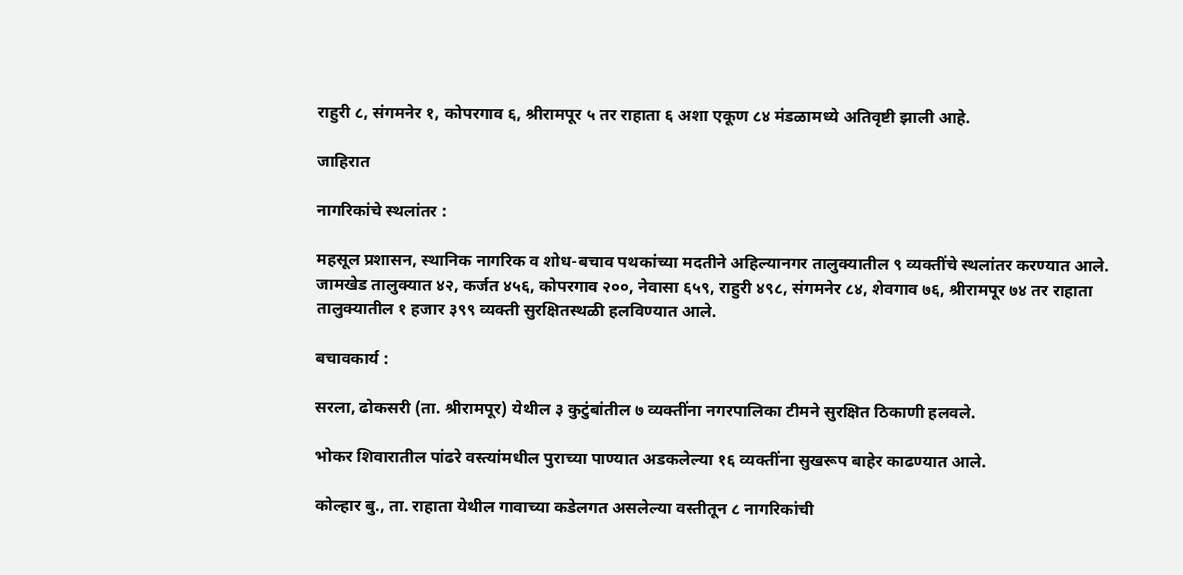राहुरी ८, संगमनेर १, कोपरगाव ६, श्रीरामपूर ५ तर राहाता ६ अशा एकूण ८४ मंडळामध्ये अतिवृष्टी झाली आहे.

जाहिरात

नागरिकांचे स्थलांतर :

महसूल प्रशासन, स्थानिक नागरिक व शोध-बचाव पथकांच्या मदतीने अहिल्यानगर तालुक्यातील ९ व्यक्तींचे स्थलांतर करण्यात आले. जामखेड तालुक्यात ४२, कर्जत ४५६, कोपरगाव २००, नेवासा ६५९, राहुरी ४९८, संगमनेर ८४, शेवगाव ७६, श्रीरामपूर ७४ तर राहाता तालुक्यातील १ हजार ३९९ व्यक्ती सुरक्षितस्थळी हलविण्यात आले.

बचावकार्य :

सरला, ढोकसरी (ता. श्रीरामपूर) येथील ३ कुटुंबांतील ७ व्यक्तींना नगरपालिका टीमने सुरक्षित ठिकाणी हलवले.

भोकर शिवारातील पांढरे वस्त्यांमधील पुराच्या पाण्यात अडकलेल्या १६ व्यक्तींना सुखरूप बाहेर काढण्यात आले.

कोल्हार बु., ता. राहाता येथील गावाच्या कडेलगत असलेल्या वस्तीतून ८ नागरिकांची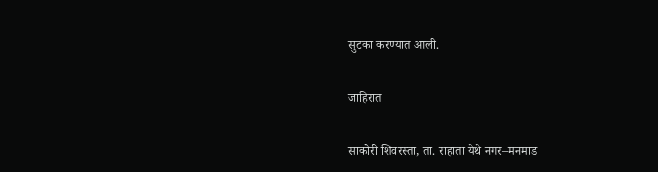सुटका करण्यात आली.

जाहिरात

साकोरी शिवरस्ता, ता. राहाता येथे नगर–मनमाड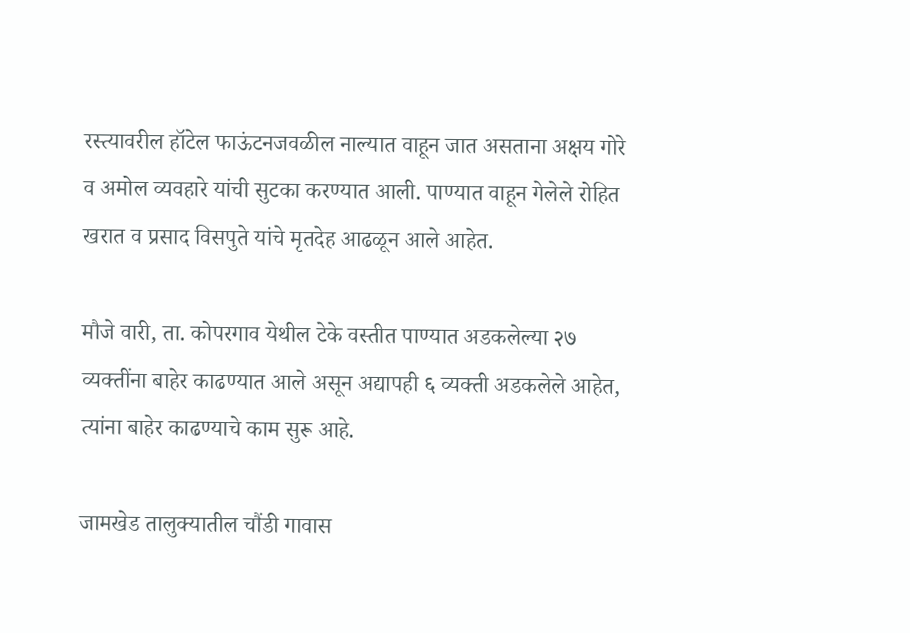रस्त्यावरील हॉटेल फाऊंटनजवळील नाल्यात वाहून जात असताना अक्षय गोरे व अमोल व्यवहारे यांची सुटका करण्यात आली. पाण्यात वाहून गेलेले रोहित खरात व प्रसाद विसपुते यांचे मृतदेह आढळून आले आहेत.

मौजे वारी, ता. कोपरगाव येथील टेके वस्तीत पाण्यात अडकलेल्या २७ व्यक्तींना बाहेर काढण्यात आले असून अद्यापही ६ व्यक्ती अडकलेले आहेत, त्यांना बाहेर काढण्याचे काम सुरू आहे.

जामखेड तालुक्यातील चौंडी गावास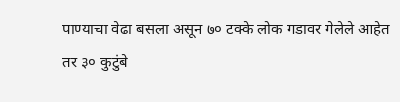पाण्याचा वेढा बसला असून ७० टक्के लोक गडावर गेलेले आहेत तर ३० कुटुंबे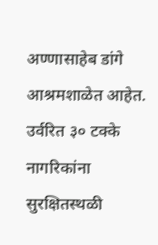अण्णासाहेब डांगे आश्रमशाळेत आहेत. उर्वरित ३० टक्के नागरिकांना सुरक्षितस्थळी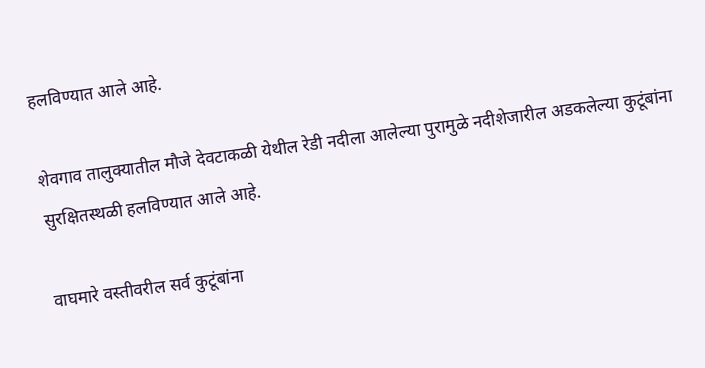हलविण्यात आले आहे.

शेवगाव तालुक्यातील मौजे देवटाकळी येथील रेडी नदीला आलेल्या पुरामुळे नदीशेजारील अडकलेल्या कुटूंबांना सुरक्षितस्थळी हलविण्यात आले आहे.

वाघमारे वस्तीवरील सर्व कुटूंबांना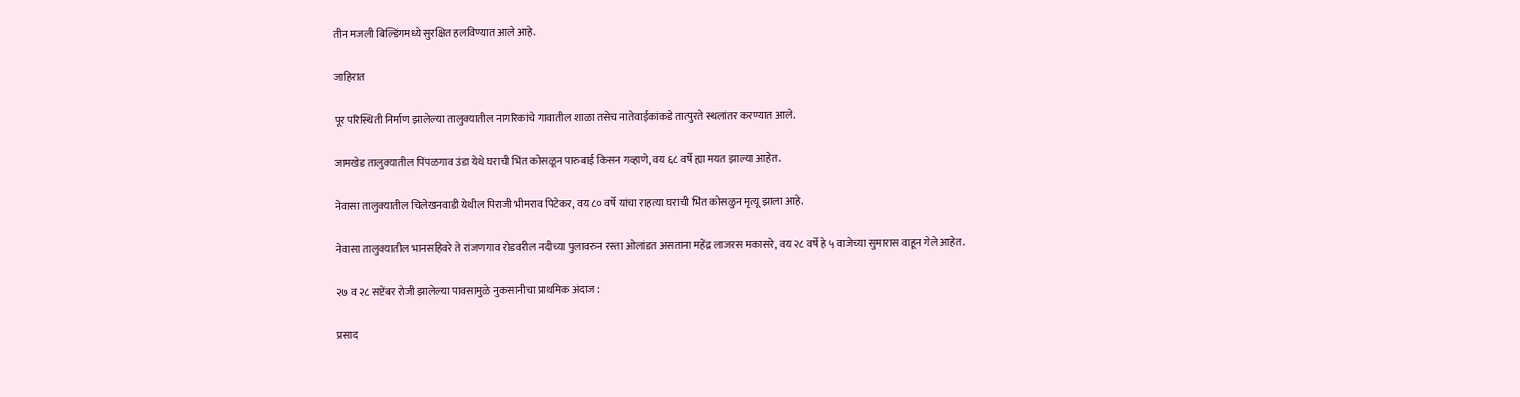तीन मजली बिल्डिंगमध्ये सुरक्षित हलविण्यात आले आहे.

जाहिरात

पूर परिस्थिती निर्माण झालेल्या तालुक्यातील नागरिकांचे गावातील शाळा तसेच नातेवाईकांकडे तात्पुरते स्थलांतर करण्यात आले.

जामखेड तालुक्यातील पिंपळगाव उंडा येथे घराची भिंत कोसळून पारुबाई किसन गव्हाणे, वय ६८ वर्षे ह्या मयत झाल्या आहेत.

नेवासा तालुक्यातील चिलेखनवाडी येथील पिराजी भीमराव पिटेकर, वय ८० वर्षे यांचा राहत्या घराची भिंत कोसळुन मृत्यू झाला आहे.

नेवासा तालुक्यातील भानसहिवरे ते रांजणगाव रोडवरील नदीच्या पुलावरुन रस्ता ओलांडत असताना महेंद्र लाजरस मकासरे, वय २८ वर्षे हे ५ वाजेच्या सुमारास वाहून गेले आहेत.

२७ व २८ सप्टेंबर रोजी झालेल्या पावसामुळे नुकसानीचा प्राथमिक अंदाज :

प्रसाद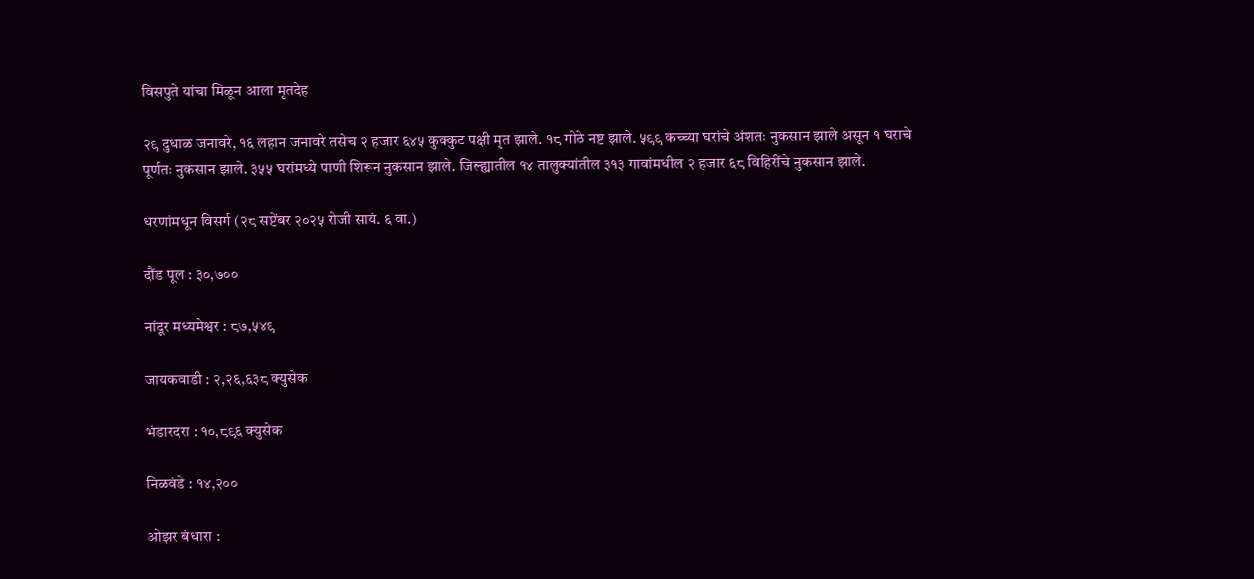विसपुते यांचा मिळून आला मृतदेह

२९ दुधाळ जनावरे, १६ लहान जनावरे तसेच २ हजार ६४५ कुक्कुट पक्षी मृत झाले. १८ गोठे नष्ट झाले. ५९९ कच्च्या घरांचे अंशतः नुकसान झाले असून १ घराचे पूर्णतः नुकसान झाले. ३५५ घरांमध्ये पाणी शिरून नुकसान झाले. जिल्ह्यातील १४ तालुक्यांतील ३१३ गावांमधील २ हजार ६८ विहिरींचे नुकसान झाले.

धरणांमधून विसर्ग (२८ सप्टेंबर २०२५ रोजी सायं. ६ वा.)

दौंड पूल : ३०,७००

नांदूर मध्यमेश्वर : ८७,५४९

जायकवाडी : २,२६,६३८ क्युसेक

भंडारदरा : १०,८९६ क्युसेक

निळवंडे : १४,२००

ओझर बंधारा :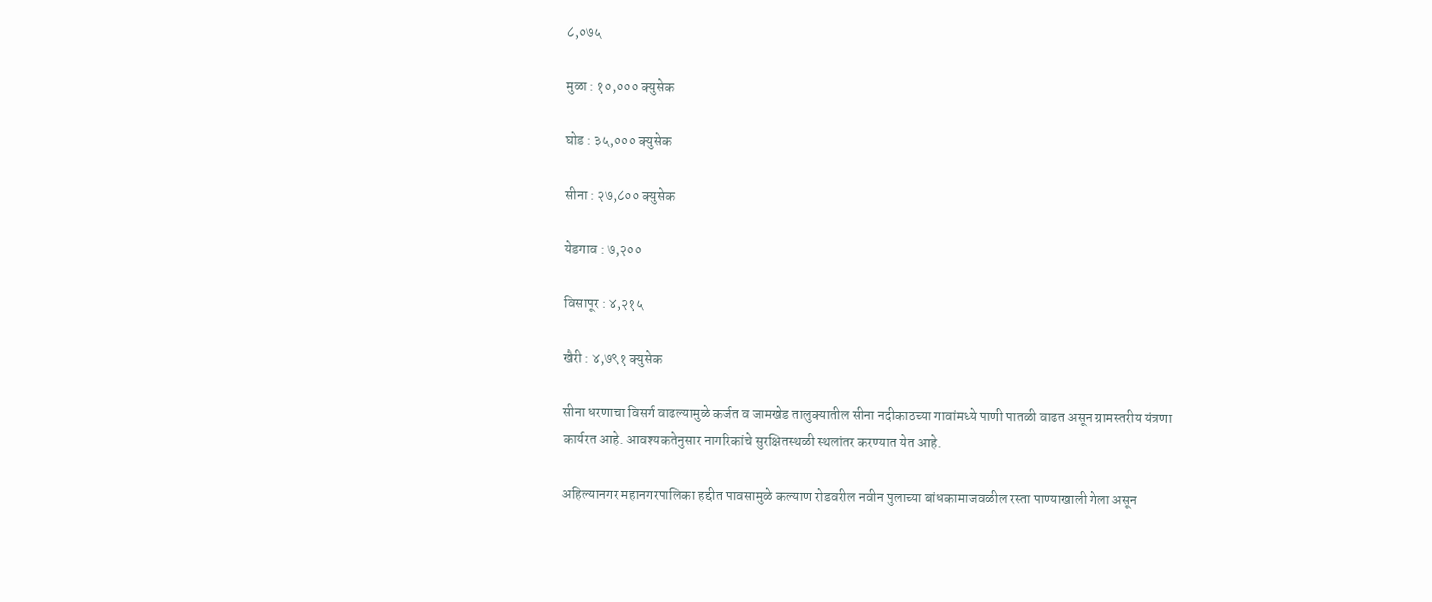८,०७५

मुळा : १०,००० क्युसेक

घोड : ३५,००० क्युसेक

सीना : २७,८०० क्युसेक

येडगाव : ७,२००

विसापूर : ४,२१५

खैरी : ४,७९१ क्युसेक

सीना धरणाचा विसर्ग वाढल्यामुळे कर्जत व जामखेड तालुक्यातील सीना नदीकाठच्या गावांमध्ये पाणी पातळी वाढत असून ग्रामस्तरीय यंत्रणा कार्यरत आहे. आवश्यकतेनुसार नागरिकांचे सुरक्षितस्थळी स्थलांतर करण्यात येत आहे.

अहिल्यानगर महानगरपालिका हद्दीत पावसामुळे कल्याण रोडवरील नवीन पुलाच्या बांधकामाजवळील रस्ता पाण्याखाली गेला असून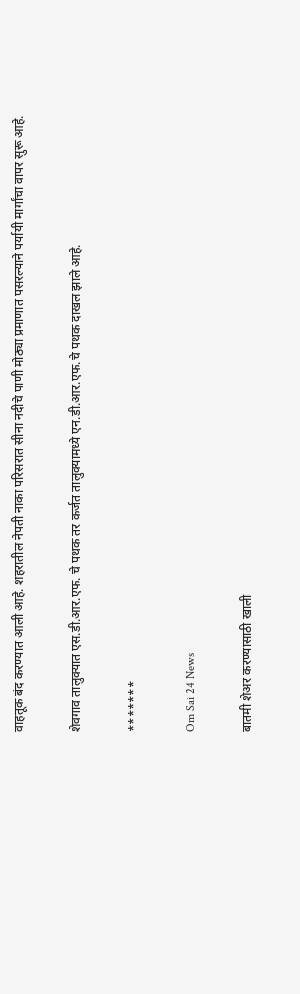वाहतूक बंद करण्यात आली आहे. शहरातील नेपती नाका परिसरात सीना नदीचे पाणी मोठ्या प्रमाणात पसरल्याने पर्यायी मार्गांचा वापर सुरू आहे.

शेवगाव तालुक्यात एस.डी.आर.एफ. चे पथक तर कर्जत तालुक्यामध्ये एन.डी.आर.एफ.चे पथक दाखल झाले आहे.

*******

Om Sai 24 News

बातमी शेअर करण्यासाठी खाली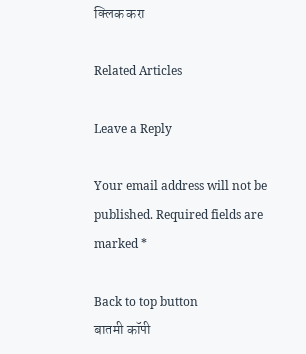क्लिक करा

Related Articles

Leave a Reply

Your email address will not be published. Required fields are marked *

Back to top button
बातमी कॉपी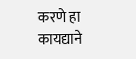करणे हा कायद्याने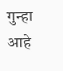गुन्हा आहे